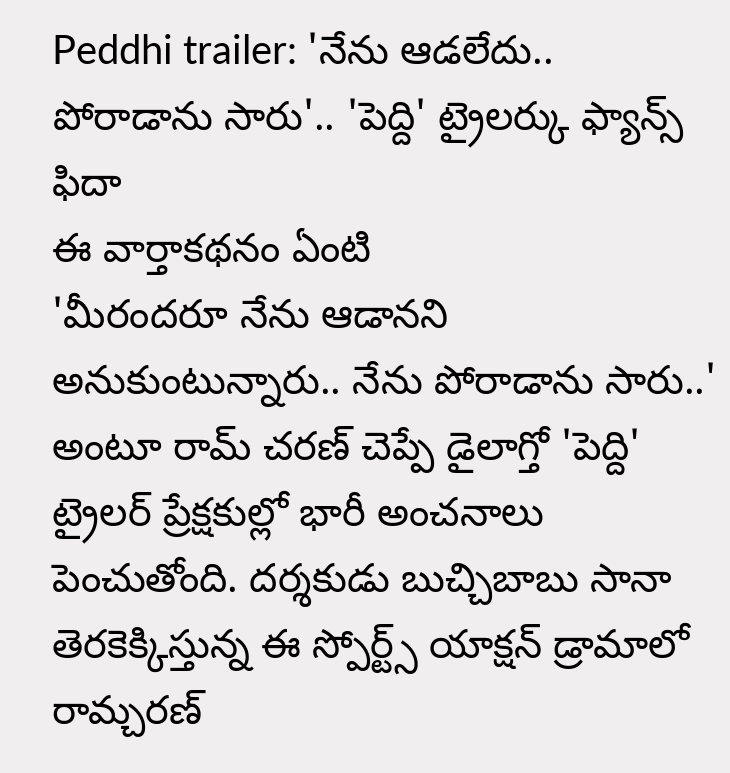Peddhi trailer: 'నేను ఆడలేదు.. పోరాడాను సారు'.. 'పెద్ది' ట్రైలర్కు ఫ్యాన్స్ ఫిదా
ఈ వార్తాకథనం ఏంటి
'మీరందరూ నేను ఆడానని అనుకుంటున్నారు.. నేను పోరాడాను సారు..' అంటూ రామ్ చరణ్ చెప్పే డైలాగ్తో 'పెద్ది' ట్రైలర్ ప్రేక్షకుల్లో భారీ అంచనాలు పెంచుతోంది. దర్శకుడు బుచ్చిబాబు సానా తెరకెక్కిస్తున్న ఈ స్పోర్ట్స్ యాక్షన్ డ్రామాలో రామ్చరణ్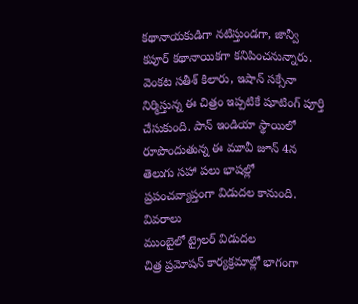కథానాయకుడిగా నటిస్తుండగా, జాన్వీ కపూర్ కథానాయికగా కనిపించనున్నారు. వెంకట సతీశ్ కిలారు, ఇషాన్ సక్సేనా నిర్మిస్తున్న ఈ చిత్రం ఇప్పటికే షూటింగ్ పూర్తి చేసుకుంది. పాన్ ఇండియా స్థాయిలో రూపొందుతున్న ఈ మూవీ జూన్ 4న తెలుగు సహా పలు భాషల్లో ప్రపంచవ్యాప్తంగా విడుదల కానుంది.
వివరాలు
ముంబైలో ట్రైలర్ విడుదల
చిత్ర ప్రమోషన్ కార్యక్రమాల్లో భాగంగా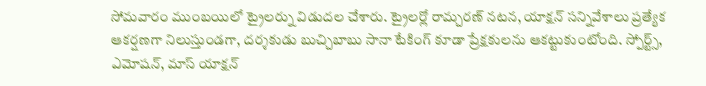సోమవారం ముంబయిలో ట్రైలర్ను విడుదల చేశారు. ట్రైలర్లో రామ్చరణ్ నటన, యాక్షన్ సన్నివేశాలు ప్రత్యేక ఆకర్షణగా నిలుస్తుండగా, దర్శకుడు బుచ్చిబాబు సానా టేకింగ్ కూడా ప్రేక్షకులను ఆకట్టుకుంటోంది. స్పోర్ట్స్, ఎమోషన్, మాస్ యాక్షన్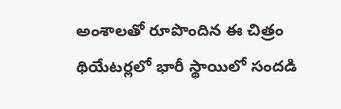అంశాలతో రూపొందిన ఈ చిత్రం థియేటర్లలో భారీ స్థాయిలో సందడి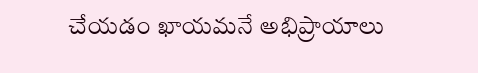చేయడం ఖాయమనే అభిప్రాయాలు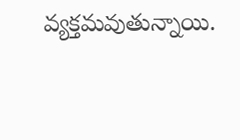వ్యక్తమవుతున్నాయి.